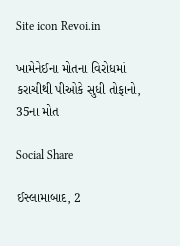Site icon Revoi.in

ખામેનેઈના મોતના વિરોધમાં કરાચીથી પીઓકે સુધી તોફાનો, 35ના મોત

Social Share

ઈસ્લામાબાદ, 2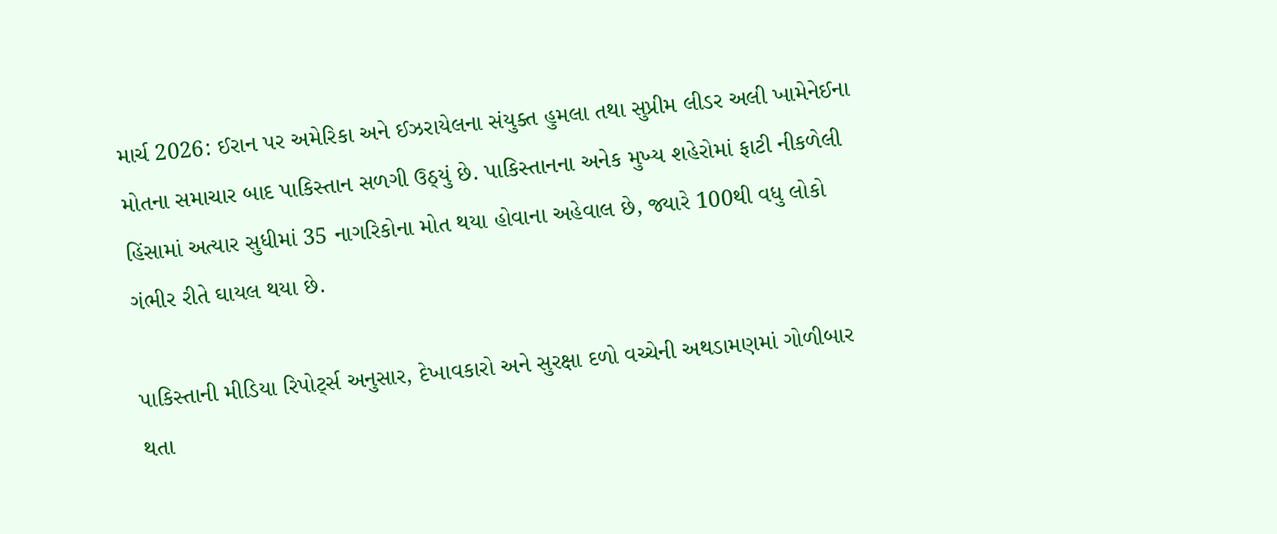માર્ચ 2026: ઈરાન પર અમેરિકા અને ઈઝરાયેલના સંયુક્ત હુમલા તથા સુપ્રીમ લીડર અલી ખામેનેઈના મોતના સમાચાર બાદ પાકિસ્તાન સળગી ઉઠ્યું છે. પાકિસ્તાનના અનેક મુખ્ય શહેરોમાં ફાટી નીકળેલી હિંસામાં અત્યાર સુધીમાં 35 નાગરિકોના મોત થયા હોવાના અહેવાલ છે, જ્યારે 100થી વધુ લોકો ગંભીર રીતે ઘાયલ થયા છે.

પાકિસ્તાની મીડિયા રિપોર્ટ્સ અનુસાર, દેખાવકારો અને સુરક્ષા દળો વચ્ચેની અથડામણમાં ગોળીબાર થતા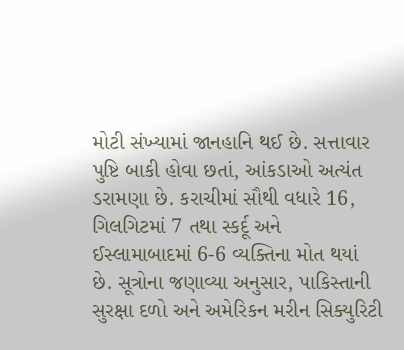મોટી સંખ્યામાં જાનહાનિ થઈ છે. સત્તાવાર પુષ્ટિ બાકી હોવા છતાં, આંકડાઓ અત્યંત ડરામણા છે. કરાચીમાં સૌથી વધારે 16, ગિલગિટમાં 7 તથા સ્કર્દૂ અને ઈસ્લામાબાદમાં 6-6 વ્યક્તિના મોત થયાં છે. સૂત્રોના જણાવ્યા અનુસાર, પાકિસ્તાની સુરક્ષા દળો અને અમેરિકન મરીન સિક્યુરિટી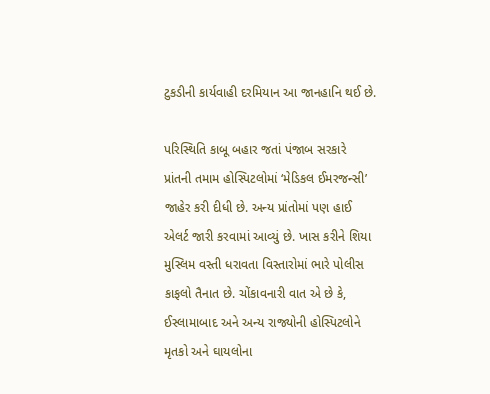ટુકડીની કાર્યવાહી દરમિયાન આ જાનહાનિ થઈ છે.

પરિસ્થિતિ કાબૂ બહાર જતાં પંજાબ સરકારે પ્રાંતની તમામ હોસ્પિટલોમાં ‘મેડિકલ ઈમરજન્સી’ જાહેર કરી દીધી છે. અન્ય પ્રાંતોમાં પણ હાઈ એલર્ટ જારી કરવામાં આવ્યું છે. ખાસ કરીને શિયા મુસ્લિમ વસ્તી ધરાવતા વિસ્તારોમાં ભારે પોલીસ કાફલો તૈનાત છે. ચોંકાવનારી વાત એ છે કે, ઈસ્લામાબાદ અને અન્ય રાજ્યોની હોસ્પિટલોને મૃતકો અને ઘાયલોના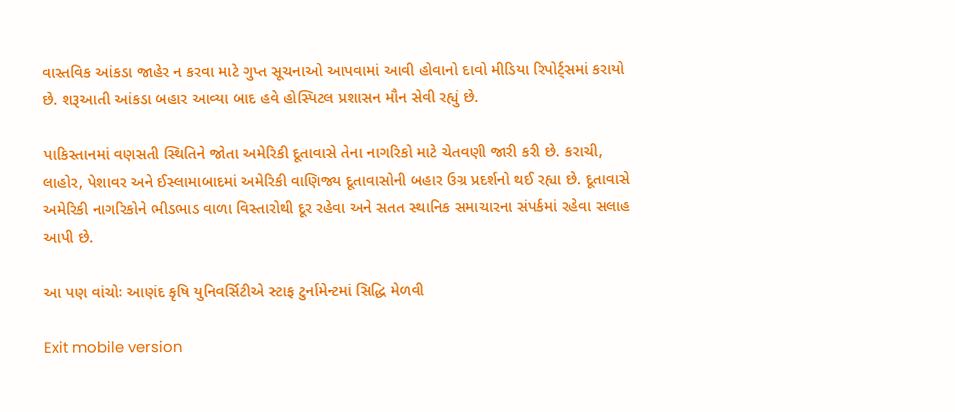વાસ્તવિક આંકડા જાહેર ન કરવા માટે ગુપ્ત સૂચનાઓ આપવામાં આવી હોવાનો દાવો મીડિયા રિપોર્ટ્સમાં કરાયો છે. શરૂઆતી આંકડા બહાર આવ્યા બાદ હવે હોસ્પિટલ પ્રશાસન મૌન સેવી રહ્યું છે.

પાકિસ્તાનમાં વણસતી સ્થિતિને જોતા અમેરિકી દૂતાવાસે તેના નાગરિકો માટે ચેતવણી જારી કરી છે. કરાચી, લાહોર, પેશાવર અને ઈસ્લામાબાદમાં અમેરિકી વાણિજ્ય દૂતાવાસોની બહાર ઉગ્ર પ્રદર્શનો થઈ રહ્યા છે. દૂતાવાસે અમેરિકી નાગરિકોને ભીડભાડ વાળા વિસ્તારોથી દૂર રહેવા અને સતત સ્થાનિક સમાચારના સંપર્કમાં રહેવા સલાહ આપી છે.

આ પણ વાંચોઃ આણંદ કૃષિ યુનિવર્સિટીએ સ્ટાફ ટુર્નામેન્ટમાં સિદ્ધિ મેળવી

Exit mobile version